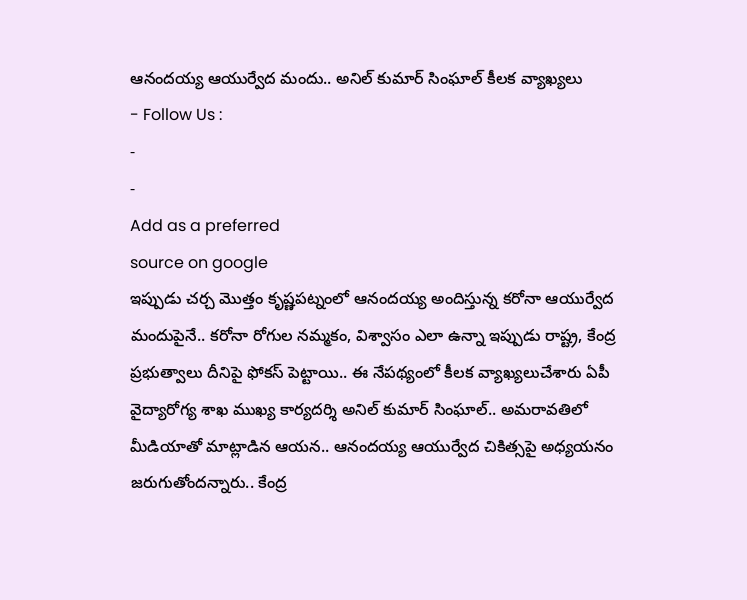ఆనందయ్య ఆయుర్వేద మందు.. అనిల్ కుమార్ సింఘాల్ కీలక వ్యాఖ్యలు
- Follow Us :
-
-
Add as a preferred
source on google
ఇప్పుడు చర్చ మొత్తం కృష్ణపట్నంలో ఆనందయ్య అందిస్తున్న కరోనా ఆయుర్వేద మందుపైనే.. కరోనా రోగుల నమ్మకం, విశ్వాసం ఎలా ఉన్నా ఇప్పుడు రాష్ట్ర, కేంద్ర ప్రభుత్వాలు దీనిపై ఫోకస్ పెట్టాయి.. ఈ నేపథ్యంలో కీలక వ్యాఖ్యలుచేశారు ఏపీ వైద్యారోగ్య శాఖ ముఖ్య కార్యదర్శి అనిల్ కుమార్ సింఘాల్.. అమరావతిలో మీడియాతో మాట్లాడిన ఆయన.. ఆనందయ్య ఆయుర్వేద చికిత్సపై అధ్యయనం జరుగుతోందన్నారు.. కేంద్ర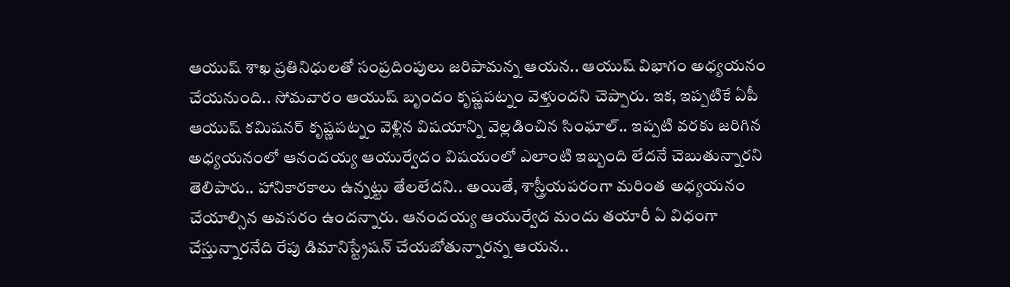ఆయుష్ శాఖ ప్రతినిధులతో సంప్రదింపులు జరిపామన్న ఆయన.. ఆయుష్ విభాగం అధ్యయనం చేయనుంది.. సోమవారం ఆయుష్ బృందం కృష్ణపట్నం వెళ్తుందని చెప్పారు. ఇక, ఇప్పటికే ఏపీ ఆయుష్ కమిషనర్ కృష్ణపట్నం వెళ్లిన విషయాన్ని వెల్లడించిన సింఘాల్.. ఇప్పటి వరకు జరిగిన అధ్యయనంలో ఆనందయ్య ఆయుర్వేదం విషయంలో ఎలాంటి ఇబ్బంది లేదనే చెబుతున్నారని తెలిపారు.. హానికారకాలు ఉన్నట్టు తేలలేదని.. అయితే, శాస్త్రీయపరంగా మరింత అధ్యయనం చేయాల్సిన అవసరం ఉందన్నారు. ఆనందయ్య ఆయుర్వేద మందు తయారీ ఏ విధంగా చేస్తున్నారనేది రేపు డిమానిస్ట్రేషన్ చేయబోతున్నారన్న ఆయన..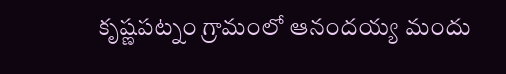కృష్ణపట్నం గ్రామంలో ఆనందయ్య మందు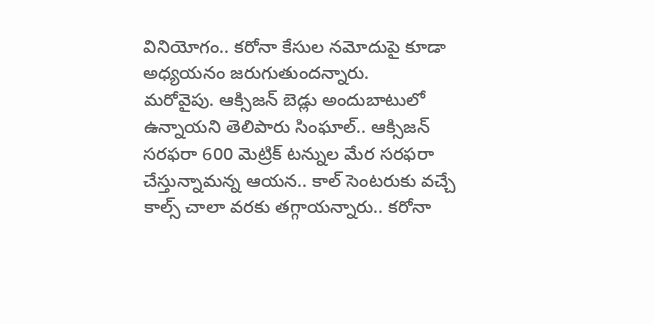వినియోగం.. కరోనా కేసుల నమోదుపై కూడా అధ్యయనం జరుగుతుందన్నారు.
మరోవైపు. ఆక్సిజన్ బెడ్లు అందుబాటులో ఉన్నాయని తెలిపారు సింఘాల్.. ఆక్సిజన్ సరఫరా 600 మెట్రిక్ టన్నుల మేర సరఫరా చేస్తున్నామన్న ఆయన.. కాల్ సెంటరుకు వచ్చే కాల్స్ చాలా వరకు తగ్గాయన్నారు.. కరోనా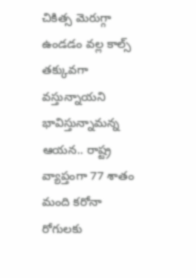చికిత్స మెరుగ్గా ఉండడం వల్ల కాల్స్ తక్కువగా వస్తున్నాయని భావిస్తున్నామన్న ఆయన.. రాష్ట్ర వ్యాప్తంగా 77 శాతం మంది కరోనా రోగులకు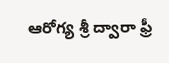ఆరోగ్య శ్రీ ద్వారా ఫ్రీ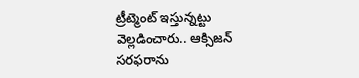ట్రీట్మెంట్ ఇస్తున్నట్టు వెల్లడించారు.. ఆక్సిజన్ సరఫరాను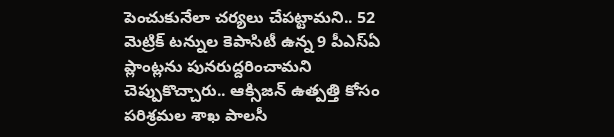పెంచుకునేలా చర్యలు చేపట్టామని.. 52 మెట్రిక్ టన్నుల కెపాసిటీ ఉన్న 9 పీఎస్ఏ ప్లాంట్లను పునరుద్దరించామని చెప్పుకొచ్చారు.. ఆక్సిజన్ ఉత్పత్తి కోసం పరిశ్రమల శాఖ పాలసీ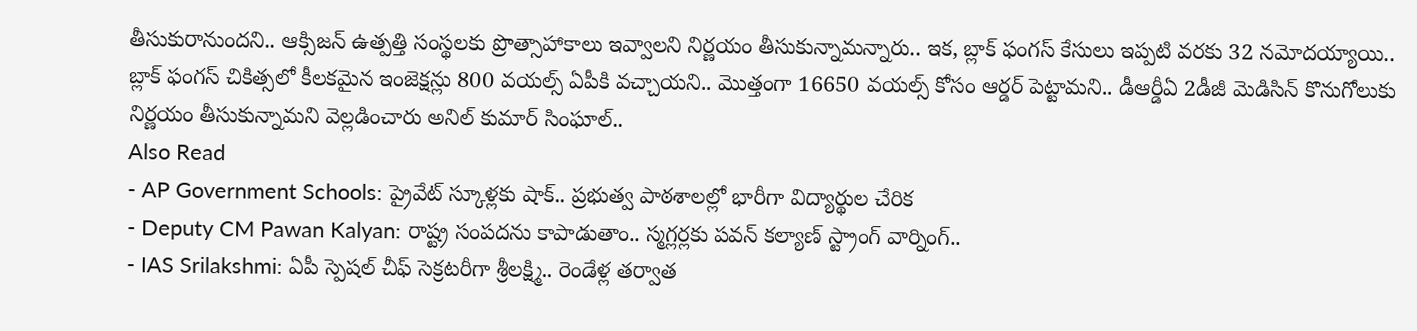తీసుకురానుందని.. ఆక్సిజన్ ఉత్పత్తి సంస్థలకు ప్రొత్సాహాకాలు ఇవ్వాలని నిర్ణయం తీసుకున్నామన్నారు.. ఇక, బ్లాక్ ఫంగస్ కేసులు ఇప్పటి వరకు 32 నమోదయ్యాయి.. బ్లాక్ ఫంగస్ చికిత్సలో కీలకమైన ఇంజెక్షన్లు 800 వయల్స్ ఏపీకి వచ్చాయని.. మొత్తంగా 16650 వయల్స్ కోసం ఆర్డర్ పెట్టామని.. డీఆర్డీఏ 2డీజీ మెడిసిన్ కొనుగోలుకు నిర్ణయం తీసుకున్నామని వెల్లడించారు అనిల్ కుమార్ సింఘాల్..
Also Read
- AP Government Schools: ప్రైవేట్ స్కూళ్లకు షాక్.. ప్రభుత్వ పాఠశాలల్లో భారీగా విద్యార్థుల చేరిక
- Deputy CM Pawan Kalyan: రాష్ట్ర సంపదను కాపాడుతాం.. స్మగ్లర్లకు పవన్ కల్యాణ్ స్ట్రాంగ్ వార్నింగ్..
- IAS Srilakshmi: ఏపీ స్పెషల్ చీఫ్ సెక్రటరీగా శ్రీలక్ష్మి.. రెండేళ్ల తర్వాత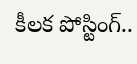కీలక పోస్టింగ్..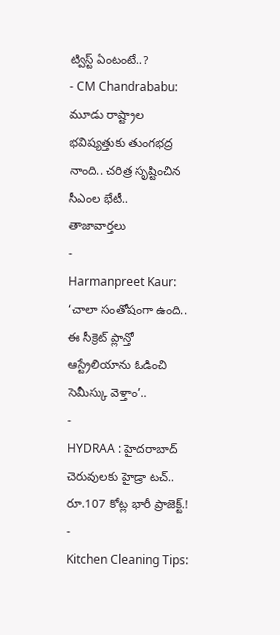ట్విస్ట్ ఏంటంటే..?
- CM Chandrababu: మూడు రాష్ట్రాల భవిష్యత్తుకు తుంగభద్ర నాంది.. చరిత్ర సృష్టించిన సీఎంల భేటీ..
తాజావార్తలు
-
Harmanpreet Kaur: ‘చాలా సంతోషంగా ఉంది.. ఈ సీక్రెట్ ప్లాన్తో ఆస్ట్రేలియాను ఓడించి సెమీస్కు వెళ్తాం’..
-
HYDRAA : హైదరాబాద్ చెరువులకు హైడ్రా టచ్.. రూ.107 కోట్ల భారీ ప్రాజెక్ట్.!
-
Kitchen Cleaning Tips: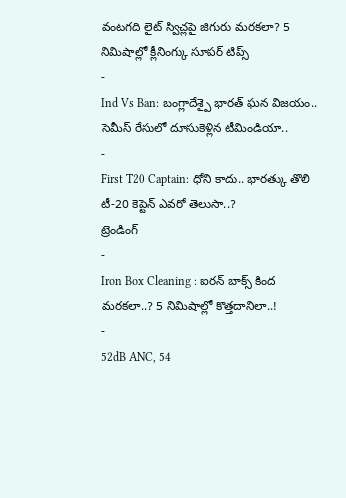వంటగది లైట్ స్విచ్లపై జిగురు మరకలా? 5 నిమిషాల్లో క్లీనింగ్కు సూపర్ టిప్స్
-
Ind Vs Ban: బంగ్లాదేశ్పై భారత్ ఘన విజయం.. సెమీస్ రేసులో దూసుకెళ్లిన టీమిండియా..
-
First T20 Captain: ధోని కాదు.. భారత్కు తొలి టీ-20 కెప్టెన్ ఎవరో తెలుసా..?
ట్రెండింగ్
-
Iron Box Cleaning : ఐరన్ బాక్స్ కింద మరకలా..? 5 నిమిషాల్లో కొత్తదానిలా..!
-
52dB ANC, 54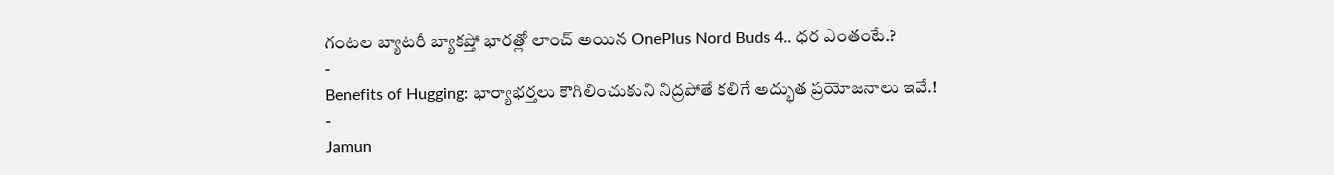గంటల బ్యాటరీ బ్యాకప్తో భారత్లో లాంచ్ అయిన OnePlus Nord Buds 4.. ధర ఎంతంటే.?
-
Benefits of Hugging: భార్యాభర్తలు కౌగిలించుకుని నిద్రపోతే కలిగే అద్భుత ప్రయోజనాలు ఇవే.!
-
Jamun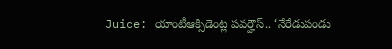Juice: యాంటీఆక్సిడెంట్ల పవర్హౌస్.. ‘నేరేడుపండు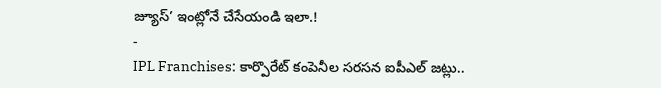జ్యూస్’ ఇంట్లోనే చేసేయండి ఇలా.!
-
IPL Franchises: కార్పొరేట్ కంపెనీల సరసన ఐపీఎల్ జట్లు..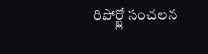రిపోర్ట్లో సంచలన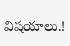విషయాలు.!